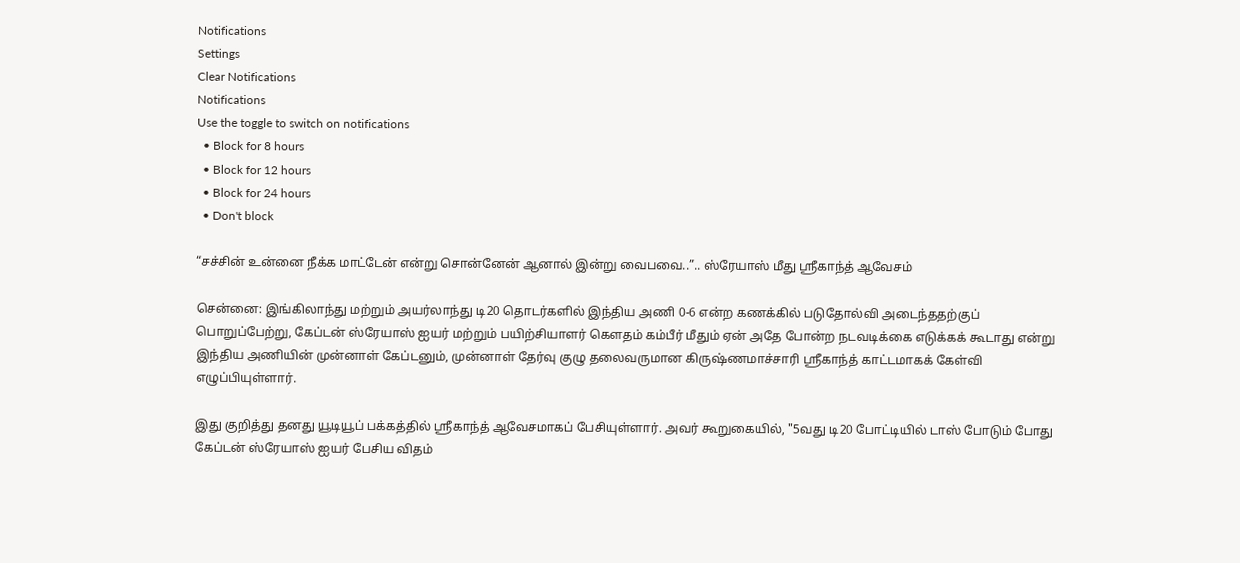Notifications
Settings
Clear Notifications
Notifications
Use the toggle to switch on notifications
  • Block for 8 hours
  • Block for 12 hours
  • Block for 24 hours
  • Don't block

“சச்சின் உன்னை நீக்க மாட்டேன் என்று சொன்னேன் ஆனால் இன்று வைபவை..”.. ஸ்ரேயாஸ் மீது ஸ்ரீகாந்த் ஆவேசம்

சென்னை: இங்கிலாந்து மற்றும் அயர்லாந்து டி20 தொடர்களில் இந்திய அணி 0-6 என்ற கணக்கில் படுதோல்வி அடைந்ததற்குப் பொறுப்பேற்று, கேப்டன் ஸ்ரேயாஸ் ஐயர் மற்றும் பயிற்சியாளர் கௌதம் கம்பீர் மீதும் ஏன் அதே போன்ற நடவடிக்கை எடுக்கக் கூடாது என்று இந்திய அணியின் முன்னாள் கேப்டனும், முன்னாள் தேர்வு குழு தலைவருமான கிருஷ்ணமாச்சாரி ஸ்ரீகாந்த் காட்டமாகக் கேள்வி எழுப்பியுள்ளார்.

இது குறித்து தனது யூடியூப் பக்கத்தில் ஸ்ரீகாந்த் ஆவேசமாகப் பேசியுள்ளார். அவர் கூறுகையில், "5வது டி20 போட்டியில் டாஸ் போடும் போது கேப்டன் ஸ்ரேயாஸ் ஐயர் பேசிய விதம்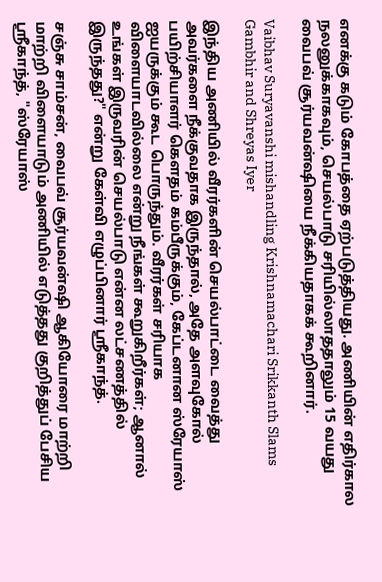எனக்கு கடும் கோபத்தை ஏற்படுத்தியது. அணியின் எதிர்கால நலனுக்காகவும், செயல்பாடு சரியில்லாததாலும் 15 வயது வைபவ் சூர்யவன்ஷியை நீக்கியதாகக் கூறினார்.

Vaibhav Suryavanshi mishandling Krishnamachari Srikkanth Slams Gambhir and Shreyas Iyer

இந்திய அணியில் வீரர்களின் செயல்பாட்டை வைத்து அவர்களை நீக்குவதாக இருந்தால், அதே அளவுகோல் பயிற்சியாளர் கௌதம் கம்பீருக்கும், கேப்டனான ஸ்ரேயாஸ் ஐயருக்கும் கூட பொருந்தும். வீரர்கள் சரியாக விளையாடவில்லை என்று நீங்கள் கூறுகிறீர்கள்; ஆனால் உங்கள் இருவரின் செயல்பாடு என்ன லட்சணத்தில் இருந்தது?" என்று கேள்வி எழுப்பினார் ஸ்ரீகாந்த்.

சஞ்சு சாம்சன், வைபவ் சூர்யவன்ஷி ஆகியோரை மாற்றி மாற்றி விளையாடும் அணியில் எடுத்தது குறித்துப் பேசிய ஸ்ரீகாந்த், "ஸ்ரேயாஸ்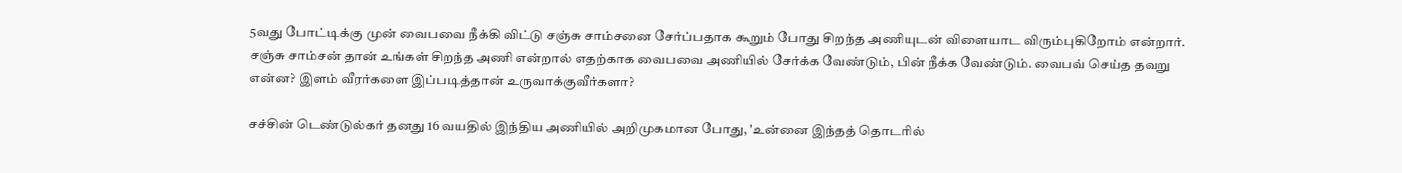5வது போட்டிக்கு முன் வைபவை நீக்கி விட்டு சஞ்சு சாம்சனை சேர்ப்பதாக கூறும் போது சிறந்த அணியுடன் விளையாட விரும்புகிறோம் என்றார். சஞ்சு சாம்சன் தான் உங்கள் சிறந்த அணி என்றால் எதற்காக வைபவை அணியில் சேர்க்க வேண்டும், பின் நீக்க வேண்டும். வைபவ் செய்த தவறு என்ன? இளம் வீரர்களை இப்படித்தான் உருவாக்குவீர்களா?

சச்சின் டெண்டுல்கர் தனது 16 வயதில் இந்திய அணியில் அறிமுகமான போது, 'உன்னை இந்தத் தொடரில்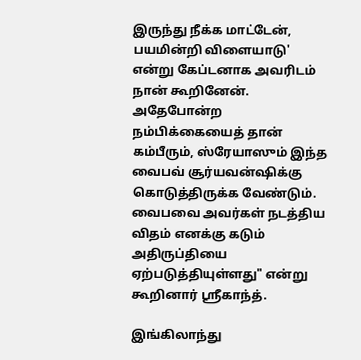இருந்து நீக்க மாட்டேன், பயமின்றி விளையாடு' என்று கேப்டனாக அவரிடம் நான் கூறினேன். அதேபோன்ற நம்பிக்கையைத் தான் கம்பீரும், ஸ்ரேயாஸும் இந்த வைபவ் சூர்யவன்ஷிக்கு கொடுத்திருக்க வேண்டும். வைபவை அவர்கள் நடத்திய விதம் எனக்கு கடும் அதிருப்தியை ஏற்படுத்தியுள்ளது" என்று கூறினார் ஸ்ரீகாந்த்.

இங்கிலாந்து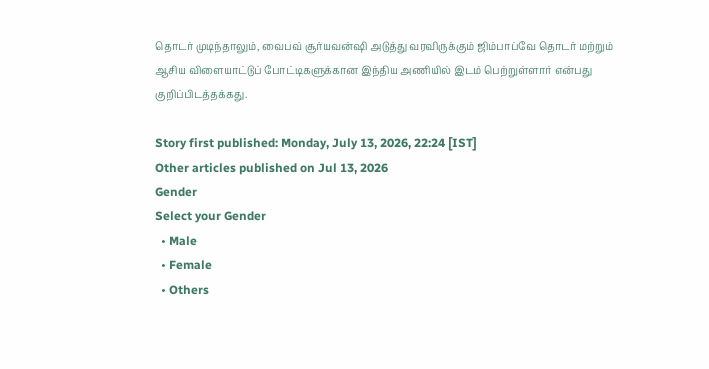தொடர் முடிந்தாலும், வைபவ் சூர்யவன்ஷி அடுத்து வரவிருக்கும் ஜிம்பாப்வே தொடர் மற்றும் ஆசிய விளையாட்டுப் போட்டிகளுக்கான இந்திய அணியில் இடம் பெற்றுள்ளார் என்பது குறிப்பிடத்தக்கது.

Story first published: Monday, July 13, 2026, 22:24 [IST]
Other articles published on Jul 13, 2026
Gender
Select your Gender
  • Male
  • Female
  • Others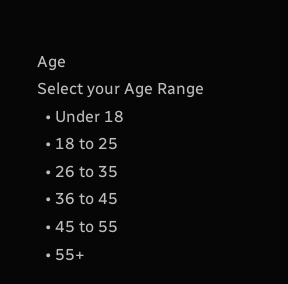Age
Select your Age Range
  • Under 18
  • 18 to 25
  • 26 to 35
  • 36 to 45
  • 45 to 55
  • 55+